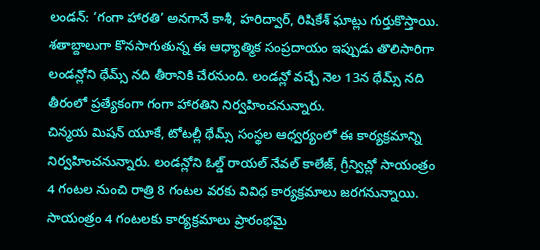లండన్: ‘గంగా హారతి’ అనగానే కాశీ, హరిద్వార్, రిషికేశ్ ఘాట్లు గుర్తుకొస్తాయి. శతాబ్దాలుగా కొనసాగుతున్న ఈ ఆధ్యాత్మిక సంప్రదాయం ఇప్పుడు తొలిసారిగా లండన్లోని థేమ్స్ నది తీరానికి చేరనుంది. లండన్లో వచ్చే నెల 13న థేమ్స్ నది తీరంలో ప్రత్యేకంగా గంగా హారతిని నిర్వహించనున్నారు.
చిన్మయ మిషన్ యూకే, టోటల్లీ థేమ్స్ సంస్థల ఆధ్వర్యంలో ఈ కార్యక్రమాన్ని నిర్వహించనున్నారు. లండన్లోని ఓల్డ్ రాయల్ నేవల్ కాలేజ్, గ్రీన్విచ్లో సాయంత్రం 4 గంటల నుంచి రాత్రి 8 గంటల వరకు వివిధ కార్యక్రమాలు జరగనున్నాయి.
సాయంత్రం 4 గంటలకు కార్యక్రమాలు ప్రారంభమై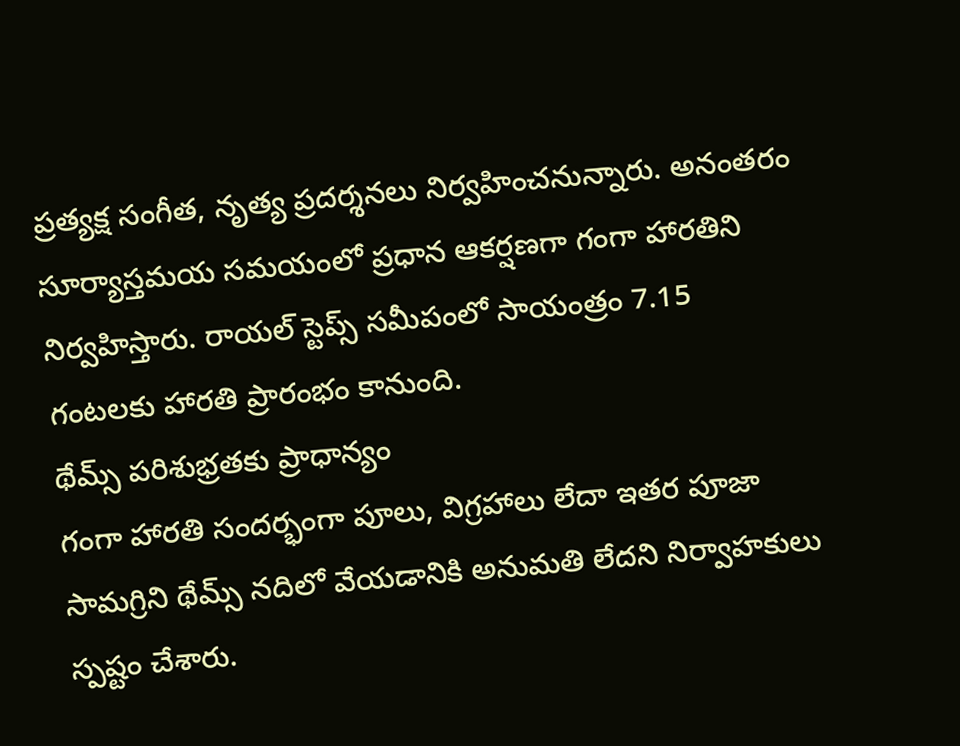ప్రత్యక్ష సంగీత, నృత్య ప్రదర్శనలు నిర్వహించనున్నారు. అనంతరం సూర్యాస్తమయ సమయంలో ప్రధాన ఆకర్షణగా గంగా హారతిని నిర్వహిస్తారు. రాయల్ స్టెప్స్ సమీపంలో సాయంత్రం 7.15 గంటలకు హారతి ప్రారంభం కానుంది.
థేమ్స్ పరిశుభ్రతకు ప్రాధాన్యం
గంగా హారతి సందర్భంగా పూలు, విగ్రహాలు లేదా ఇతర పూజా సామగ్రిని థేమ్స్ నదిలో వేయడానికి అనుమతి లేదని నిర్వాహకులు స్పష్టం చేశారు.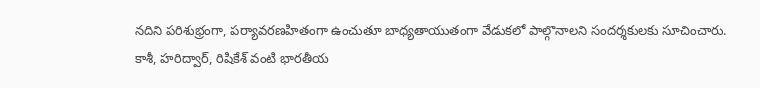నదిని పరిశుభ్రంగా, పర్యావరణహితంగా ఉంచుతూ బాధ్యతాయుతంగా వేడుకలో పాల్గొనాలని సందర్శకులకు సూచించారు.
కాశీ, హరిద్వార్, రిషికేశ్ వంటి భారతీయ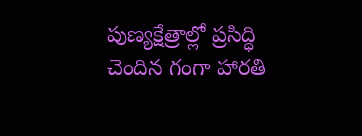పుణ్యక్షేత్రాల్లో ప్రసిద్ధి చెందిన గంగా హారతి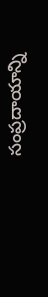సంప్రదాయాన్ని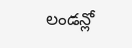లండన్లో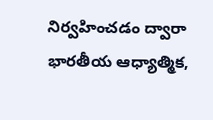నిర్వహించడం ద్వారా భారతీయ ఆధ్యాత్మిక,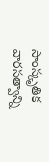సాంస్కృతిక వారసత్వాన్ని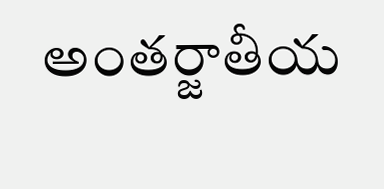అంతర్జాతీయ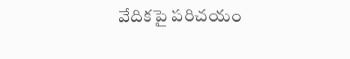వేదికపై పరిచయం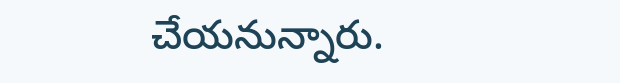చేయనున్నారు.